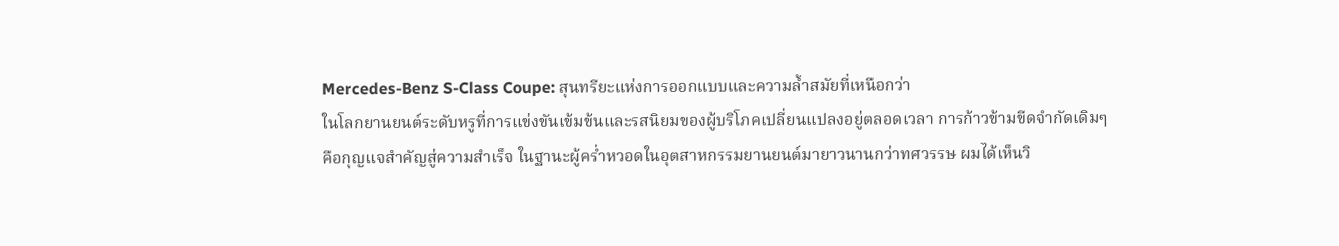Mercedes-Benz S-Class Coupe: สุนทรียะแห่งการออกแบบและความล้ำสมัยที่เหนือกว่า
ในโลกยานยนต์ระดับหรูที่การแข่งขันเข้มข้นและรสนิยมของผู้บริโภคเปลี่ยนแปลงอยู่ตลอดเวลา การก้าวข้ามขีดจำกัดเดิมๆ คือกุญแจสำคัญสู่ความสำเร็จ ในฐานะผู้คร่ำหวอดในอุตสาหกรรมยานยนต์มายาวนานกว่าทศวรรษ ผมได้เห็นวิ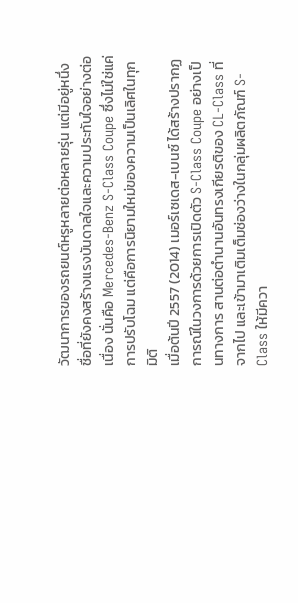วัฒนาการของรถยนต์หรูหลายต่อหลายรุ่น แต่มีอยู่หนึ่งชื่อที่ยังคงสร้างแรงบันดาลใจและความประทับใจอย่างต่อเนื่อง นั่นคือ Mercedes-Benz S-Class Coupe ซึ่งไม่ใช่แค่การปรับโฉม แต่คือการนิยามใหม่ของความเป็นเลิศในทุกมิติ
เมื่อต้นปี 2557 (2014) เมอร์เซเดส-เบนซ์ ได้สร้างปรากฏการณ์ในวงการด้วยการเปิดตัว S-Class Coupe อย่างเป็นทางการ สานต่อตำนานอันทรงเกียรติของ CL-Class ที่จากไป และเข้ามาเติมเต็มช่องว่างในกลุ่มผลิตภัณฑ์ S-Class ให้มีควา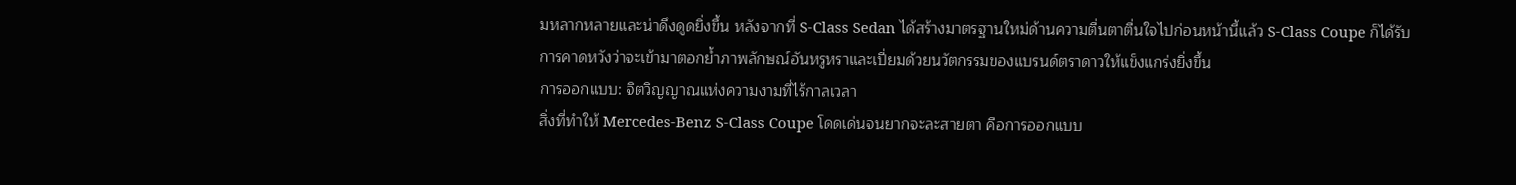มหลากหลายและน่าดึงดูดยิ่งขึ้น หลังจากที่ S-Class Sedan ได้สร้างมาตรฐานใหม่ด้านความตื่นตาตื่นใจไปก่อนหน้านี้แล้ว S-Class Coupe ก็ได้รับการคาดหวังว่าจะเข้ามาตอกย้ำภาพลักษณ์อันหรูหราและเปี่ยมด้วยนวัตกรรมของแบรนด์ตราดาวให้แข็งแกร่งยิ่งขึ้น
การออกแบบ: จิตวิญญาณแห่งความงามที่ไร้กาลเวลา
สิ่งที่ทำให้ Mercedes-Benz S-Class Coupe โดดเด่นจนยากจะละสายตา คือการออกแบบ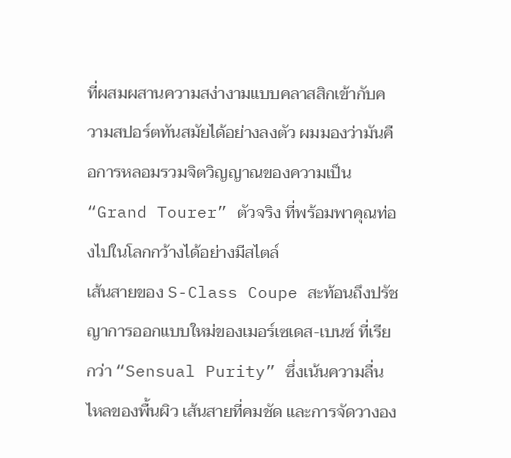ที่ผสมผสานความสง่างามแบบคลาสสิกเข้ากับความสปอร์ตทันสมัยได้อย่างลงตัว ผมมองว่ามันคือการหลอมรวมจิตวิญญาณของความเป็น “Grand Tourer” ตัวจริง ที่พร้อมพาคุณท่องไปในโลกกว้างได้อย่างมีสไตล์
เส้นสายของ S-Class Coupe สะท้อนถึงปรัชญาการออกแบบใหม่ของเมอร์เซเดส-เบนซ์ ที่เรียกว่า “Sensual Purity” ซึ่งเน้นความลื่นไหลของพื้นผิว เส้นสายที่คมชัด และการจัดวางอง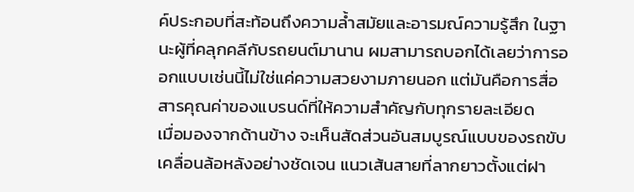ค์ประกอบที่สะท้อนถึงความล้ำสมัยและอารมณ์ความรู้สึก ในฐานะผู้ที่คลุกคลีกับรถยนต์มานาน ผมสามารถบอกได้เลยว่าการออกแบบเช่นนี้ไม่ใช่แค่ความสวยงามภายนอก แต่มันคือการสื่อสารคุณค่าของแบรนด์ที่ให้ความสำคัญกับทุกรายละเอียด
เมื่อมองจากด้านข้าง จะเห็นสัดส่วนอันสมบูรณ์แบบของรถขับเคลื่อนล้อหลังอย่างชัดเจน แนวเส้นสายที่ลากยาวตั้งแต่ฝา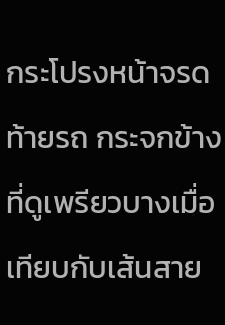กระโปรงหน้าจรดท้ายรถ กระจกข้างที่ดูเพรียวบางเมื่อเทียบกับเส้นสาย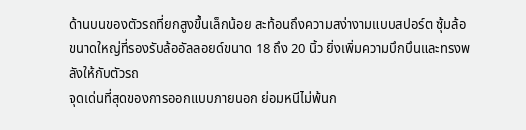ด้านบนของตัวรถที่ยกสูงขึ้นเล็กน้อย สะท้อนถึงความสง่างามแบบสปอร์ต ซุ้มล้อขนาดใหญ่ที่รองรับล้ออัลลอยด์ขนาด 18 ถึง 20 นิ้ว ยิ่งเพิ่มความบึกบึนและทรงพลังให้กับตัวรถ
จุดเด่นที่สุดของการออกแบบภายนอก ย่อมหนีไม่พ้นก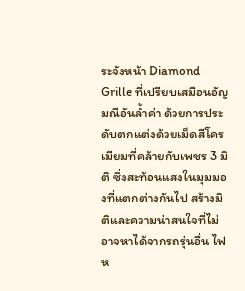ระจังหน้า Diamond Grille ที่เปรียบเสมือนอัญมณีอันล้ำค่า ด้วยการประดับตกแต่งด้วยเม็ดสีโครเมียมที่คล้ายกับเพชร 3 มิติ ซึ่งสะท้อนแสงในมุมมองที่แตกต่างกันไป สร้างมิติและความน่าสนใจที่ไม่อาจหาได้จากรถรุ่นอื่น ไฟห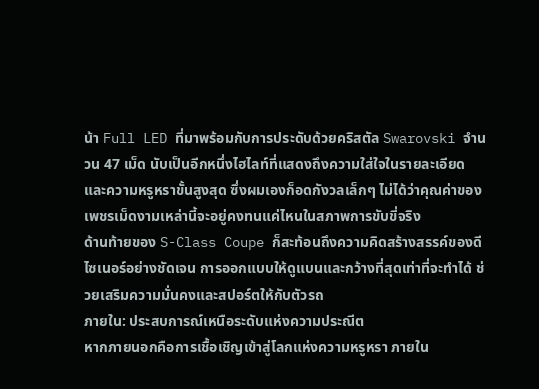น้า Full LED ที่มาพร้อมกับการประดับด้วยคริสตัล Swarovski จำนวน 47 เม็ด นับเป็นอีกหนึ่งไฮไลท์ที่แสดงถึงความใส่ใจในรายละเอียดและความหรูหราขั้นสูงสุด ซึ่งผมเองก็อดกังวลเล็กๆ ไม่ได้ว่าคุณค่าของเพชรเม็ดงามเหล่านี้จะอยู่คงทนแค่ไหนในสภาพการขับขี่จริง
ด้านท้ายของ S-Class Coupe ก็สะท้อนถึงความคิดสร้างสรรค์ของดีไซเนอร์อย่างชัดเจน การออกแบบให้ดูแบนและกว้างที่สุดเท่าที่จะทำได้ ช่วยเสริมความมั่นคงและสปอร์ตให้กับตัวรถ
ภายใน: ประสบการณ์เหนือระดับแห่งความประณีต
หากภายนอกคือการเชื้อเชิญเข้าสู่โลกแห่งความหรูหรา ภายใน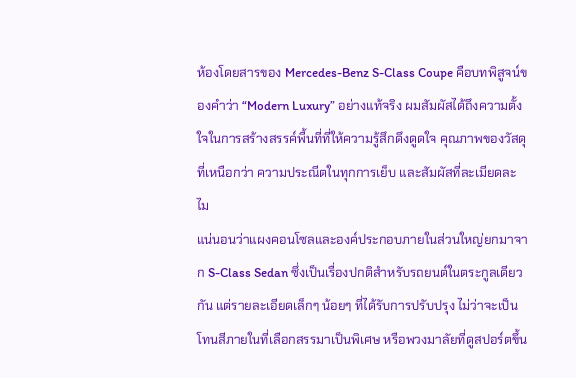ห้องโดยสารของ Mercedes-Benz S-Class Coupe คือบทพิสูจน์ของคำว่า “Modern Luxury” อย่างแท้จริง ผมสัมผัสได้ถึงความตั้งใจในการสร้างสรรค์พื้นที่ที่ให้ความรู้สึกดึงดูดใจ คุณภาพของวัสดุที่เหนือกว่า ความประณีตในทุกการเย็บ และสัมผัสที่ละเมียดละไม
แน่นอนว่าแผงคอนโซลและองค์ประกอบภายในส่วนใหญ่ยกมาจาก S-Class Sedan ซึ่งเป็นเรื่องปกติสำหรับรถยนต์ในตระกูลเดียวกัน แต่รายละเอียดเล็กๆ น้อยๆ ที่ได้รับการปรับปรุง ไม่ว่าจะเป็นโทนสีภายในที่เลือกสรรมาเป็นพิเศษ หรือพวงมาลัยที่ดูสปอร์ตขึ้น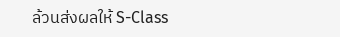ล้วนส่งผลให้ S-Class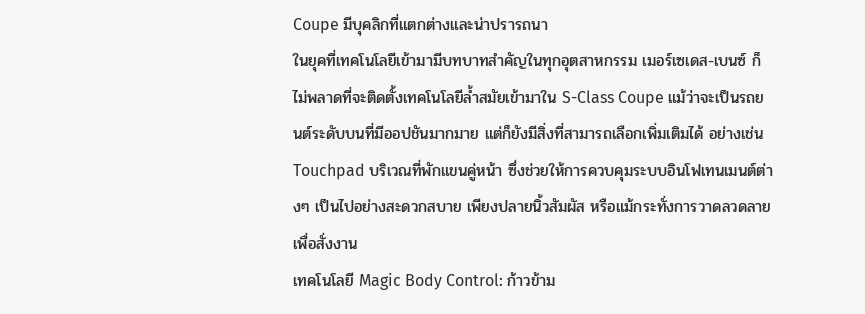Coupe มีบุคลิกที่แตกต่างและน่าปรารถนา
ในยุคที่เทคโนโลยีเข้ามามีบทบาทสำคัญในทุกอุตสาหกรรม เมอร์เซเดส-เบนซ์ ก็ไม่พลาดที่จะติดตั้งเทคโนโลยีล้ำสมัยเข้ามาใน S-Class Coupe แม้ว่าจะเป็นรถยนต์ระดับบนที่มีออปชันมากมาย แต่ก็ยังมีสิ่งที่สามารถเลือกเพิ่มเติมได้ อย่างเช่น Touchpad บริเวณที่พักแขนคู่หน้า ซึ่งช่วยให้การควบคุมระบบอินโฟเทนเมนต์ต่างๆ เป็นไปอย่างสะดวกสบาย เพียงปลายนิ้วสัมผัส หรือแม้กระทั่งการวาดลวดลายเพื่อสั่งงาน
เทคโนโลยี Magic Body Control: ก้าวข้าม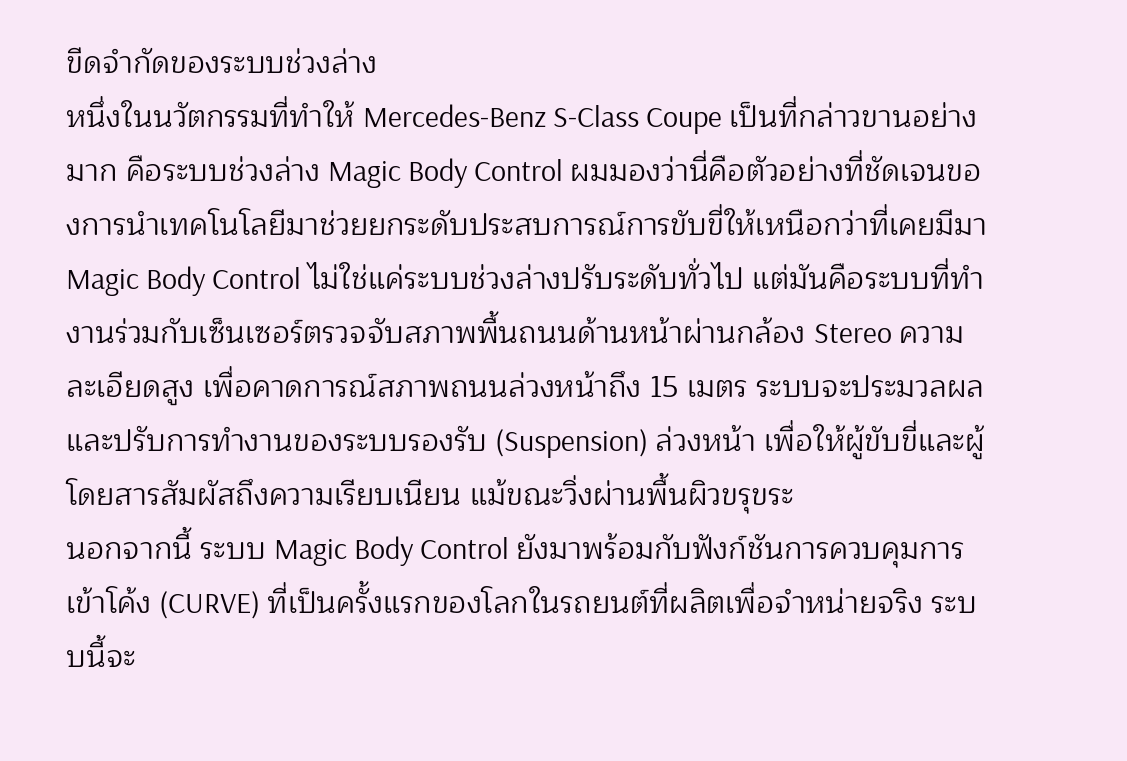ขีดจำกัดของระบบช่วงล่าง
หนึ่งในนวัตกรรมที่ทำให้ Mercedes-Benz S-Class Coupe เป็นที่กล่าวขานอย่างมาก คือระบบช่วงล่าง Magic Body Control ผมมองว่านี่คือตัวอย่างที่ชัดเจนของการนำเทคโนโลยีมาช่วยยกระดับประสบการณ์การขับขี่ให้เหนือกว่าที่เคยมีมา
Magic Body Control ไม่ใช่แค่ระบบช่วงล่างปรับระดับทั่วไป แต่มันคือระบบที่ทำงานร่วมกับเซ็นเซอร์ตรวจจับสภาพพื้นถนนด้านหน้าผ่านกล้อง Stereo ความละเอียดสูง เพื่อคาดการณ์สภาพถนนล่วงหน้าถึง 15 เมตร ระบบจะประมวลผลและปรับการทำงานของระบบรองรับ (Suspension) ล่วงหน้า เพื่อให้ผู้ขับขี่และผู้โดยสารสัมผัสถึงความเรียบเนียน แม้ขณะวิ่งผ่านพื้นผิวขรุขระ
นอกจากนี้ ระบบ Magic Body Control ยังมาพร้อมกับฟังก์ชันการควบคุมการเข้าโค้ง (CURVE) ที่เป็นครั้งแรกของโลกในรถยนต์ที่ผลิตเพื่อจำหน่ายจริง ระบบนี้จะ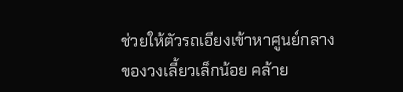ช่วยให้ตัวรถเอียงเข้าหาศูนย์กลางของวงเลี้ยวเล็กน้อย คล้าย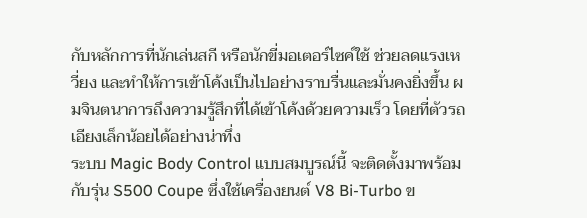กับหลักการที่นักเล่นสกี หรือนักขี่มอเตอร์ไซค์ใช้ ช่วยลดแรงเหวี่ยง และทำให้การเข้าโค้งเป็นไปอย่างราบรื่นและมั่นคงยิ่งขึ้น ผมจินตนาการถึงความรู้สึกที่ได้เข้าโค้งด้วยความเร็ว โดยที่ตัวรถเอียงเล็กน้อยได้อย่างน่าทึ่ง
ระบบ Magic Body Control แบบสมบูรณ์นี้ จะติดตั้งมาพร้อมกับรุ่น S500 Coupe ซึ่งใช้เครื่องยนต์ V8 Bi-Turbo ข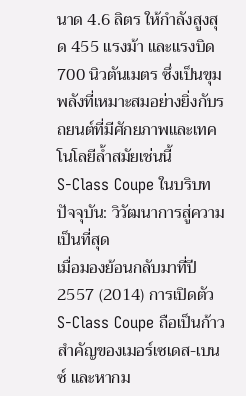นาด 4.6 ลิตร ให้กำลังสูงสุด 455 แรงม้า และแรงบิด 700 นิวตันเมตร ซึ่งเป็นขุมพลังที่เหมาะสมอย่างยิ่งกับรถยนต์ที่มีศักยภาพและเทคโนโลยีล้ำสมัยเช่นนี้
S-Class Coupe ในบริบทปัจจุบัน: วิวัฒนาการสู่ความเป็นที่สุด
เมื่อมองย้อนกลับมาที่ปี 2557 (2014) การเปิดตัว S-Class Coupe ถือเป็นก้าวสำคัญของเมอร์เซเดส-เบนซ์ และหากม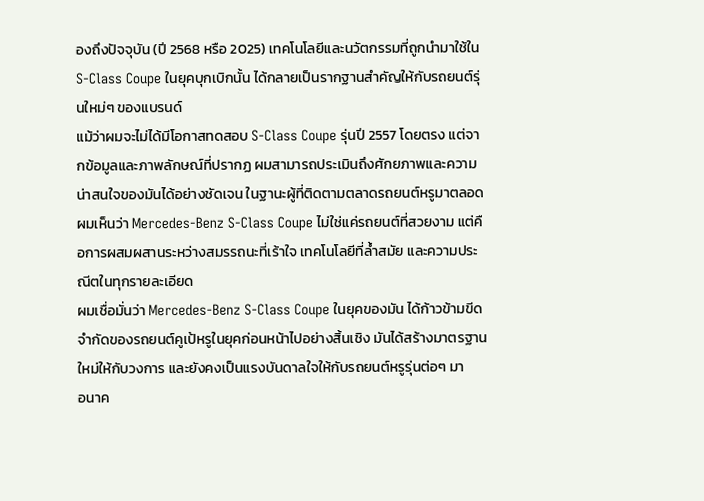องถึงปัจจุบัน (ปี 2568 หรือ 2025) เทคโนโลยีและนวัตกรรมที่ถูกนำมาใช้ใน S-Class Coupe ในยุคบุกเบิกนั้น ได้กลายเป็นรากฐานสำคัญให้กับรถยนต์รุ่นใหม่ๆ ของแบรนด์
แม้ว่าผมจะไม่ได้มีโอกาสทดสอบ S-Class Coupe รุ่นปี 2557 โดยตรง แต่จากข้อมูลและภาพลักษณ์ที่ปรากฏ ผมสามารถประเมินถึงศักยภาพและความน่าสนใจของมันได้อย่างชัดเจน ในฐานะผู้ที่ติดตามตลาดรถยนต์หรูมาตลอด ผมเห็นว่า Mercedes-Benz S-Class Coupe ไม่ใช่แค่รถยนต์ที่สวยงาม แต่คือการผสมผสานระหว่างสมรรถนะที่เร้าใจ เทคโนโลยีที่ล้ำสมัย และความประณีตในทุกรายละเอียด
ผมเชื่อมั่นว่า Mercedes-Benz S-Class Coupe ในยุคของมัน ได้ก้าวข้ามขีดจำกัดของรถยนต์คูเป้หรูในยุคก่อนหน้าไปอย่างสิ้นเชิง มันได้สร้างมาตรฐานใหม่ให้กับวงการ และยังคงเป็นแรงบันดาลใจให้กับรถยนต์หรูรุ่นต่อๆ มา
อนาค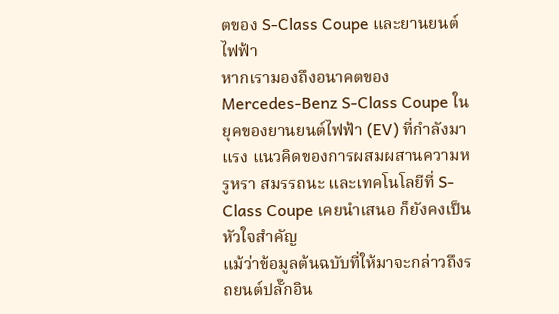ตของ S-Class Coupe และยานยนต์ไฟฟ้า
หากเรามองถึงอนาคตของ Mercedes-Benz S-Class Coupe ในยุคของยานยนต์ไฟฟ้า (EV) ที่กำลังมาแรง แนวคิดของการผสมผสานความหรูหรา สมรรถนะ และเทคโนโลยีที่ S-Class Coupe เคยนำเสนอ ก็ยังคงเป็นหัวใจสำคัญ
แม้ว่าข้อมูลต้นฉบับที่ให้มาจะกล่าวถึงรถยนต์ปลั๊กอิน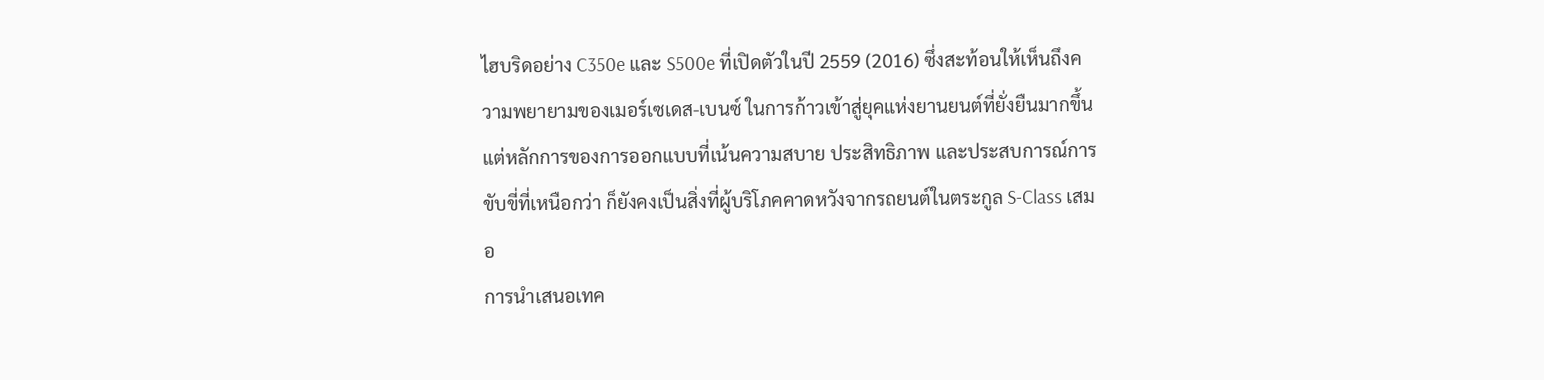ไฮบริดอย่าง C350e และ S500e ที่เปิดตัวในปี 2559 (2016) ซึ่งสะท้อนให้เห็นถึงความพยายามของเมอร์เซเดส-เบนซ์ ในการก้าวเข้าสู่ยุคแห่งยานยนต์ที่ยั่งยืนมากขึ้น แต่หลักการของการออกแบบที่เน้นความสบาย ประสิทธิภาพ และประสบการณ์การขับขี่ที่เหนือกว่า ก็ยังคงเป็นสิ่งที่ผู้บริโภคคาดหวังจากรถยนต์ในตระกูล S-Class เสมอ
การนำเสนอเทค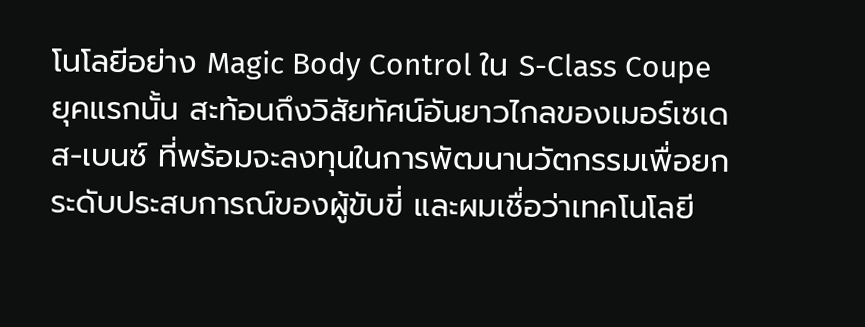โนโลยีอย่าง Magic Body Control ใน S-Class Coupe ยุคแรกนั้น สะท้อนถึงวิสัยทัศน์อันยาวไกลของเมอร์เซเดส-เบนซ์ ที่พร้อมจะลงทุนในการพัฒนานวัตกรรมเพื่อยกระดับประสบการณ์ของผู้ขับขี่ และผมเชื่อว่าเทคโนโลยี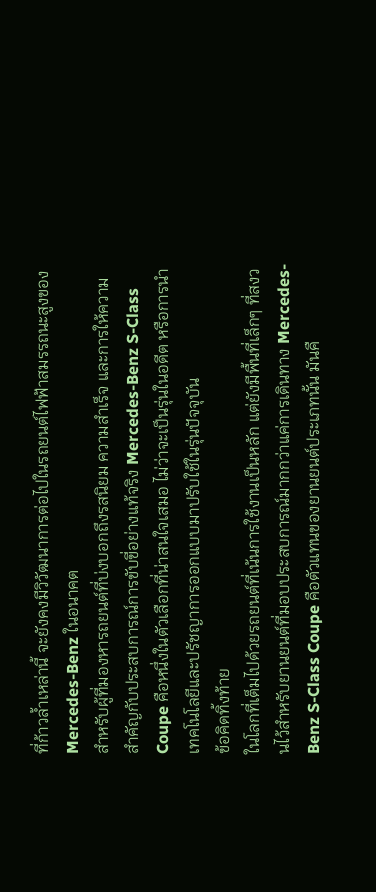ที่ก้าวล้ำเหล่านี้ จะยังคงมีวิวัฒนาการต่อไปในรถยนต์ไฟฟ้าสมรรถนะสูงของ Mercedes-Benz ในอนาคต
สำหรับผู้ที่มองหารถยนต์ที่บ่งบอกถึงรสนิยม ความสำเร็จ และการให้ความสำคัญกับประสบการณ์การขับขี่อย่างแท้จริง Mercedes-Benz S-Class Coupe คือหนึ่งในตัวเลือกที่น่าสนใจเสมอ ไม่ว่าจะเป็นรุ่นในอดีต หรือการนำเทคโนโลยีและปรัชญาการออกแบบมาปรับใช้ในรุ่นปัจจุบัน
ข้อคิดทิ้งท้าย
ในโลกที่เต็มไปด้วยรถยนต์ที่เน้นการใช้งานเป็นหลัก แต่ยังมีพื้นที่เล็กๆ ที่สงวนไว้สำหรับยานยนต์ที่มอบประสบการณ์มากกว่าแค่การเดินทาง Mercedes-Benz S-Class Coupe คือตัวแทนของยานยนต์ประเภทนั้น มันคื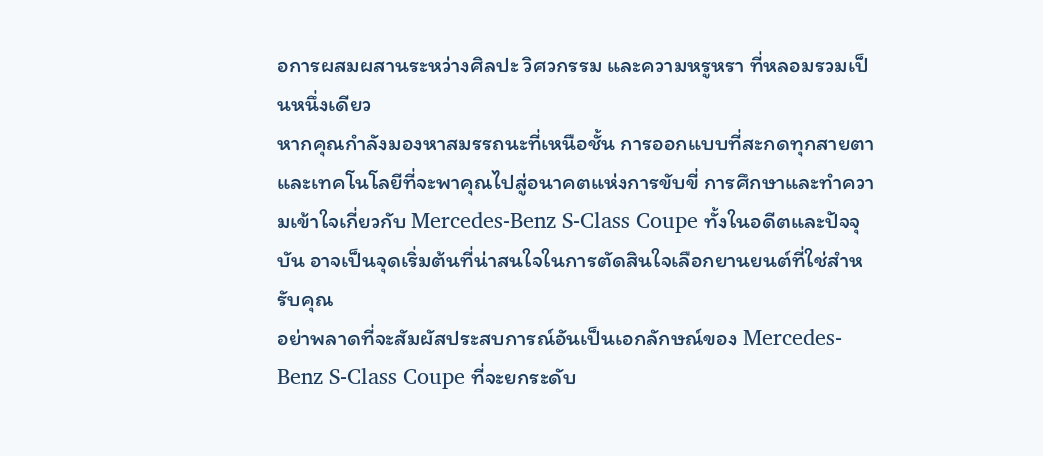อการผสมผสานระหว่างศิลปะ วิศวกรรม และความหรูหรา ที่หลอมรวมเป็นหนึ่งเดียว
หากคุณกำลังมองหาสมรรถนะที่เหนือชั้น การออกแบบที่สะกดทุกสายตา และเทคโนโลยีที่จะพาคุณไปสู่อนาคตแห่งการขับขี่ การศึกษาและทำความเข้าใจเกี่ยวกับ Mercedes-Benz S-Class Coupe ทั้งในอดีตและปัจจุบัน อาจเป็นจุดเริ่มต้นที่น่าสนใจในการตัดสินใจเลือกยานยนต์ที่ใช่สำหรับคุณ
อย่าพลาดที่จะสัมผัสประสบการณ์อันเป็นเอกลักษณ์ของ Mercedes-Benz S-Class Coupe ที่จะยกระดับ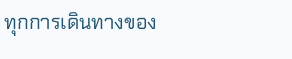ทุกการเดินทางของ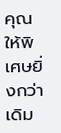คุณให้พิเศษยิ่งกว่าเดิม